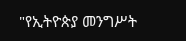"የኢትዮጵያ መንግሥት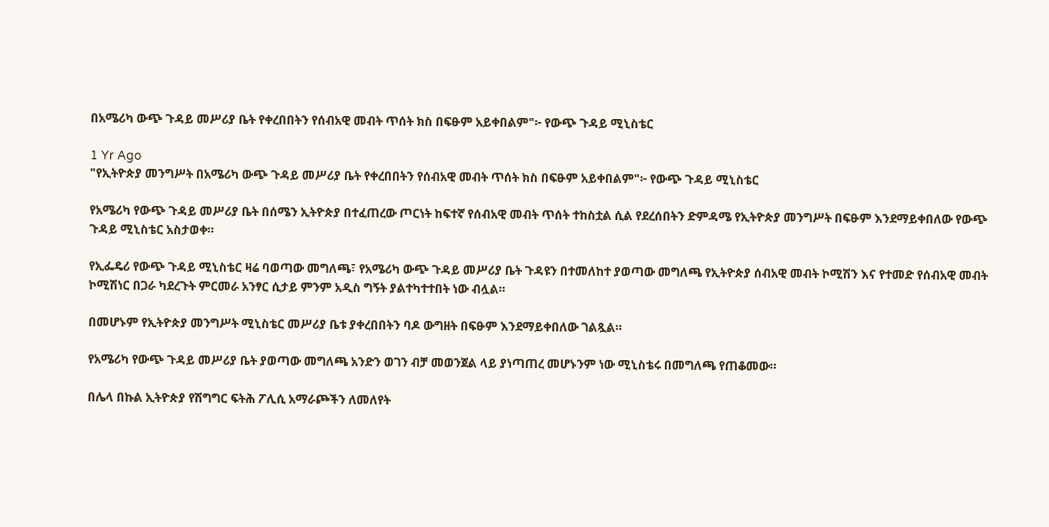በአሜሪካ ውጭ ጉዳይ መሥሪያ ቤት የቀረበበትን የሰብአዊ መብት ጥሰት ክስ በፍፁም አይቀበልም"፦ የውጭ ጉዳይ ሚኒስቴር

1 Yr Ago
"የኢትዮጵያ መንግሥት በአሜሪካ ውጭ ጉዳይ መሥሪያ ቤት የቀረበበትን የሰብአዊ መብት ጥሰት ክስ በፍፁም አይቀበልም"፦ የውጭ ጉዳይ ሚኒስቴር

የአሜሪካ የውጭ ጉዳይ መሥሪያ ቤት በሰሜን ኢትዮጵያ በተፈጠረው ጦርነት ከፍተኛ የሰብአዊ መብት ጥሰት ተከስቷል ሲል የደረሰበትን ድምዳሜ የኢትዮጵያ መንግሥት በፍፁም እንደማይቀበለው የውጭ ጉዳይ ሚኒስቴር አስታወቀ።

የኢፌዴሪ የውጭ ጉዳይ ሚኒስቴር ዛሬ ባወጣው መግለጫ፣ የአሜሪካ ውጭ ጉዳይ መሥሪያ ቤት ጉዳዩን በተመለከተ ያወጣው መግለጫ የኢትዮጵያ ሰብአዊ መብት ኮሚሽን እና የተመድ የሰብአዊ መብት ኮሚሽነር በጋራ ካደረጉት ምርመራ አንፃር ሲታይ ምንም አዲስ ግኝት ያልተካተተበት ነው ብሏል።

በመሆኑም የኢትዮጵያ መንግሥት ሚኒስቴር መሥሪያ ቤቱ ያቀረበበትን ባዶ ውግዘት በፍፁም እንደማይቀበለው ገልጿል።

የአሜሪካ የውጭ ጉዳይ መሥሪያ ቤት ያወጣው መግለጫ አንድን ወገን ብቻ መወንጀል ላይ ያነጣጠረ መሆኑንም ነው ሚኒስቴሩ በመግለጫ የጠቆመው።

በሌላ በኩል ኢትዮጵያ የሽግግር ፍትሕ ፖሊሲ አማራጮችን ለመለየት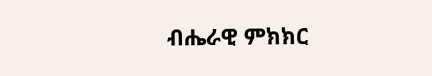ብሔራዊ ምክክር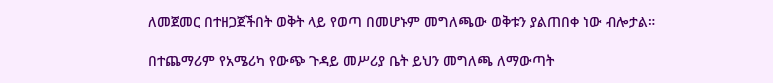ለመጀመር በተዘጋጀችበት ወቅት ላይ የወጣ በመሆኑም መግለጫው ወቅቱን ያልጠበቀ ነው ብሎታል።

በተጨማሪም የአሜሪካ የውጭ ጉዳይ መሥሪያ ቤት ይህን መግለጫ ለማውጣት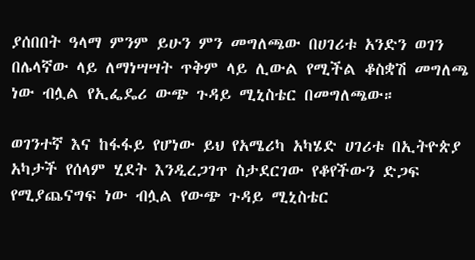ያሰበበት ዓላማ ምንም ይሁን ምን መግለጫው በሀገሪቱ አንድን ወገን በሌላኛው ላይ ለማነሣሣት ጥቅም ላይ ሊውል የሚችል ቆስቋሽ መግለጫ ነው ብሏል የኢፌዴሪ ውጭ ጉዳይ ሚኒስቴር በመግለጫው።

ወገንተኛ እና ከፋፋይ የሆነው ይህ የአሜሪካ አካሄድ ሀገሪቱ በኢትዮጵያ አካታች የሰላም ሂደት እንዲረጋገጥ ስታደርገው የቆየችውን ድጋፍ የሚያጨናግፍ ነው ብሏል የውጭ ጉዳይ ሚኒስቴር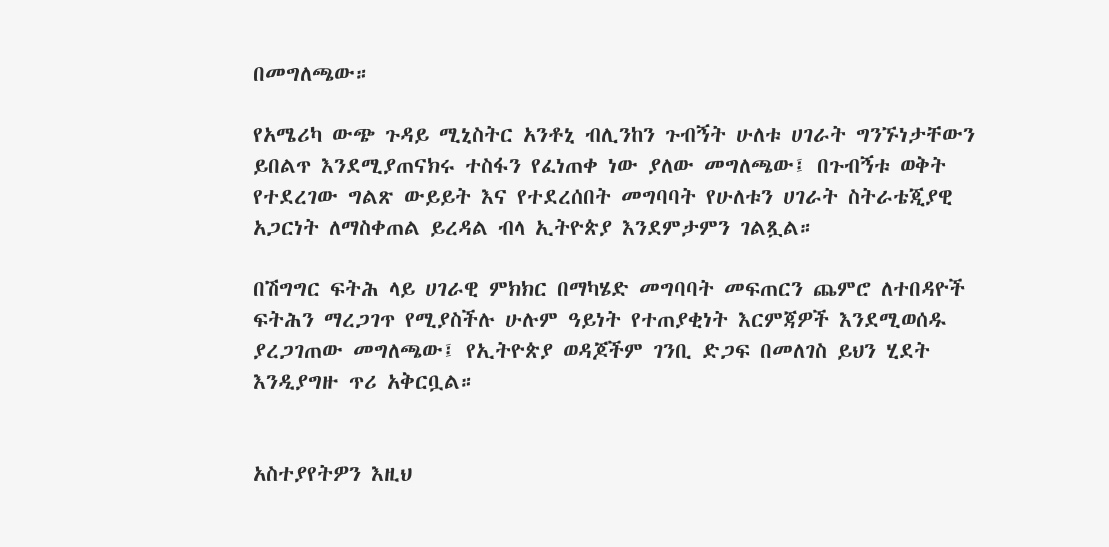በመግለጫው።

የአሜሪካ ውጭ ጉዳይ ሚኒስትር አንቶኒ ብሊንከን ጉብኝት ሁለቱ ሀገራት ግንኙነታቸውን ይበልጥ እንደሚያጠናክሩ ተስፋን የፈነጠቀ ነው ያለው መግለጫው፤ በጉብኝቱ ወቅት የተደረገው ግልጽ ውይይት እና የተደረሰበት መግባባት የሁለቱን ሀገራት ስትራቴጂያዊ አጋርነት ለማስቀጠል ይረዳል ብላ ኢትዮጵያ እንደምታምን ገልጿል።

በሽግግር ፍትሕ ላይ ሀገራዊ ምክክር በማካሄድ መግባባት መፍጠርን ጨምሮ ለተበዳዮች ፍትሕን ማረጋገጥ የሚያስችሉ ሁሉም ዓይነት የተጠያቂነት እርምጃዎች እንደሚወሰዱ ያረጋገጠው መግለጫው፤ የኢትዮጵያ ወዳጆችም ገንቢ ድጋፍ በመለገስ ይህን ሂደት እንዲያግዙ ጥሪ አቅርቧል።


አስተያየትዎን እዚህ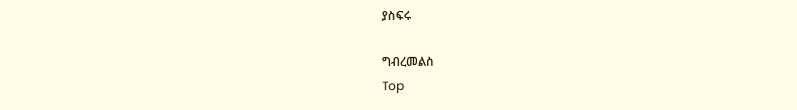ያስፍሩ

ግብረመልስ
Top